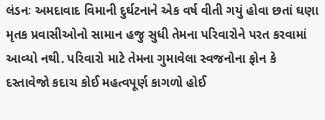લંડનઃ અમદાવાદ વિમાની દુર્ઘટનાને એક વર્ષ વીતી ગયું હોવા છતાં ઘણા મૃતક પ્રવાસીઓનો સામાન હજુ સુધી તેમના પરિવારોને પરત કરવામાં આવ્યો નથી. પરિવારો માટે તેમના ગુમાવેલા સ્વજનોના ફોન કે દસ્તાવેજો કદાચ કોઈ મહત્વપૂર્ણ કાગળો હોઈ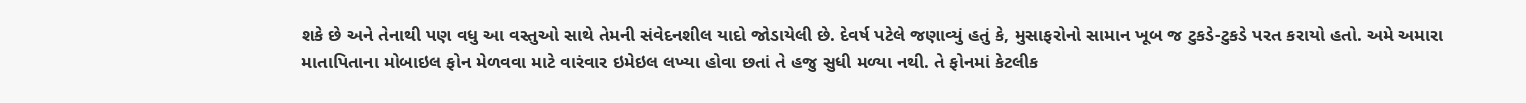શકે છે અને તેનાથી પણ વધુ આ વસ્તુઓ સાથે તેમની સંવેદનશીલ યાદો જોડાયેલી છે. દેવર્ષ પટેલે જણાવ્યું હતું કે, મુસાફરોનો સામાન ખૂબ જ ટુકડે-ટુકડે પરત કરાયો હતો. અમે અમારા માતાપિતાના મોબાઇલ ફોન મેળવવા માટે વારંવાર ઇમેઇલ લખ્યા હોવા છતાં તે હજુ સુધી મળ્યા નથી. તે ફોનમાં કેટલીક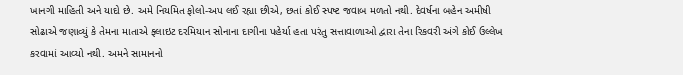ખાનગી માહિતી અને યાદો છે. અમે નિયમિત ફોલો-અપ લઈ રહ્યા છીએ, છતાં કોઈ સ્પષ્ટ જવાબ મળતો નથી. દેવર્ષના બહેન અમીષી સોઢાએ જણાવ્યું કે તેમના માતાએ ફ્લાઇટ દરમિયાન સોનાના દાગીના પહેર્યા હતા પરંતુ સત્તાવાળાઓ દ્વારા તેના રિકવરી અંગે કોઈ ઉલ્લેખ કરવામાં આવ્યો નથી. અમને સામાનનો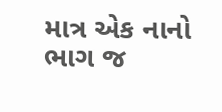માત્ર એક નાનો ભાગ જ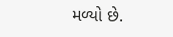મળ્યો છે.